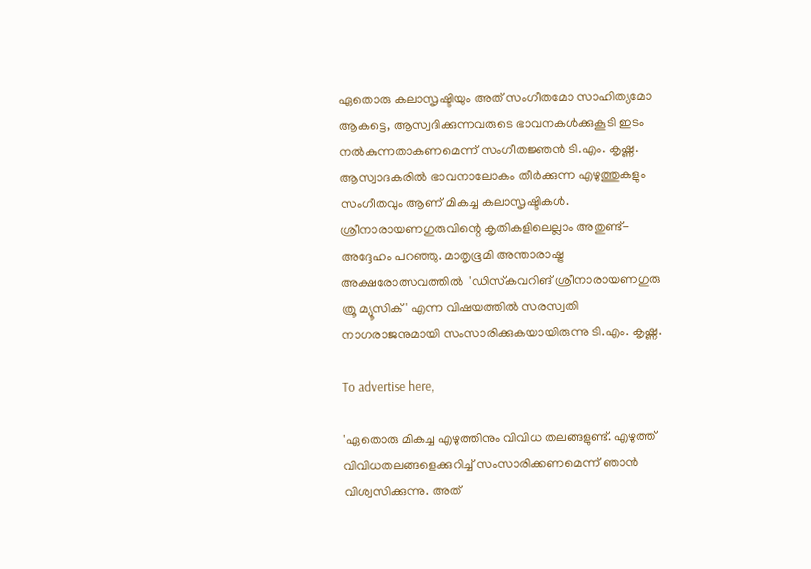ഏതൊരു കലാസൃഷ്ടിയും അത് സംഗീതമോ സാഹിത്യമോ ആകട്ടെ, ആസ്വദിക്കുന്നവരുടെ ഭാവനകള്‍ക്കുകൂടി ഇടം നല്‍കുന്നതാകണമെന്ന് സംഗീതജ്ഞന്‍ ടി.എം. കൃഷ്ണ. ആസ്വാദകരില്‍ ഭാവനാലോകം തീര്‍ക്കുന്ന എഴുത്തുകളും സംഗീതവും ആണ് മികച്ച കലാസൃഷ്ടികള്‍. ശ്രീനാരായണഗുരുവിന്റെ കൃതികളിലെല്ലാം അതുണ്ട്- അദ്ദേഹം പറഞ്ഞു. മാതൃഭൂമി അന്താരാഷ്ട്ര അക്ഷരോത്സവത്തിൽ  'ഡിസ്‌കവറിങ് ശ്രീനാരായണഗുരു ത്രൂ മ്യൂസിക്' എന്ന വിഷയത്തില്‍ സരസ്വതി നാഗരാജനുമായി സംസാരിക്കുകയായിരുന്നു ടി.എം. കൃഷ്ണ.

To advertise here,

'ഏതൊരു മികച്ച എഴുത്തിനും വിവിധ തലങ്ങളുണ്ട്. എഴുത്ത് വിവിധതലങ്ങളെക്കുറിച്ച് സംസാരിക്കണമെന്ന് ഞാന്‍ വിശ്വസിക്കുന്നു. അത്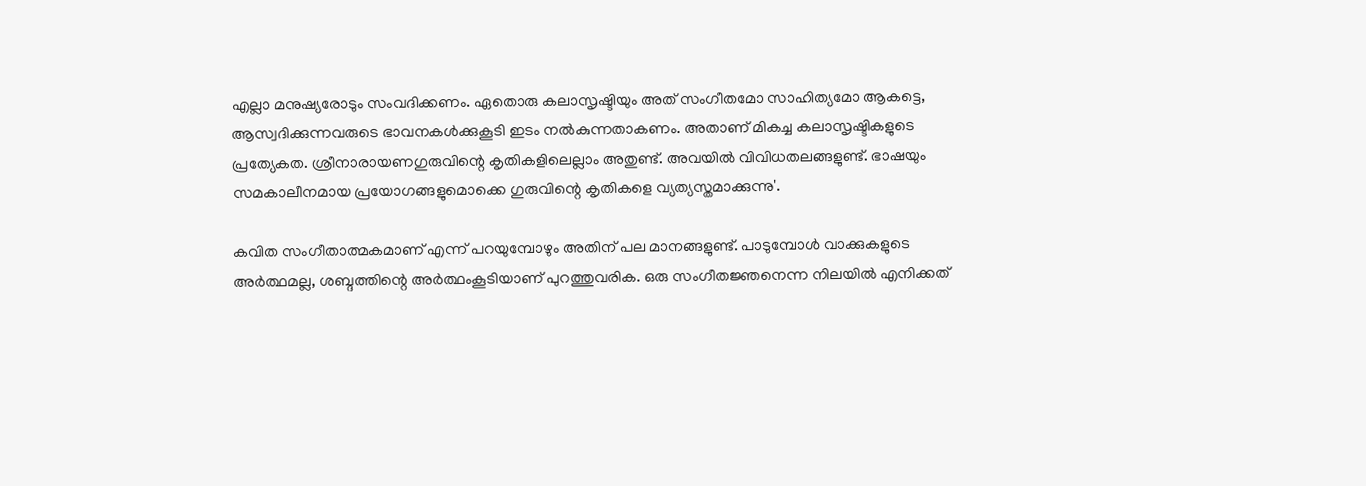എല്ലാ മനുഷ്യരോടും സംവദിക്കണം. ഏതൊരു കലാസൃഷ്ടിയും അത് സംഗീതമോ സാഹിത്യമോ ആകട്ടെ, ആസ്വദിക്കുന്നവരുടെ ഭാവനകള്‍ക്കുകൂടി ഇടം നല്‍കുന്നതാകണം. അതാണ് മികച്ച കലാസൃഷ്ടികളുടെ പ്രത്യേകത. ശ്രീനാരായണഗുരുവിന്റെ കൃതികളിലെല്ലാം അതുണ്ട്. അവയില്‍ വിവിധതലങ്ങളുണ്ട്. ഭാഷയും സമകാലീനമായ പ്രയോഗങ്ങളുമൊക്കെ ഗുരുവിന്റെ കൃതികളെ വ്യത്യസ്തമാക്കുന്നു'.

കവിത സംഗീതാത്മകമാണ് എന്ന് പറയുമ്പോഴും അതിന് പല മാനങ്ങളുണ്ട്. പാടുമ്പോള്‍ വാക്കുകളുടെ അര്‍ത്ഥമല്ല, ശബ്ദത്തിന്റെ അര്‍ത്ഥംകൂടിയാണ് പുറത്തുവരിക. ഒരു സംഗീതജ്ഞനെന്ന നിലയില്‍ എനിക്കത്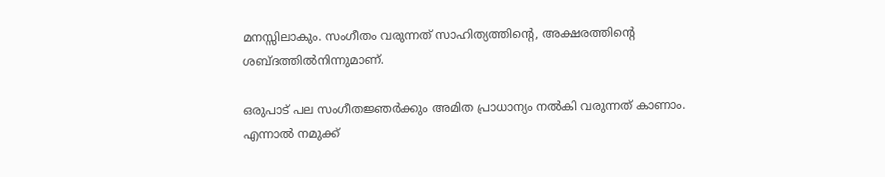മനസ്സിലാകും. സംഗീതം വരുന്നത് സാഹിത്യത്തിന്റെ, അക്ഷരത്തിന്റെ ശബ്ദത്തില്‍നിന്നുമാണ്.

ഒരുപാട് പല സംഗീതജ്ഞര്‍ക്കും അമിത പ്രാധാന്യം നല്‍കി വരുന്നത് കാണാം. എന്നാല്‍ നമുക്ക്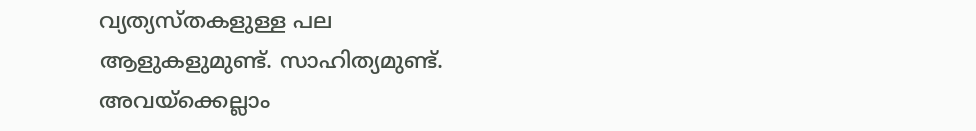വ്യത്യസ്തകളുള്ള പല ആളുകളുമുണ്ട്. സാഹിത്യമുണ്ട്. അവയ്ക്കെല്ലാം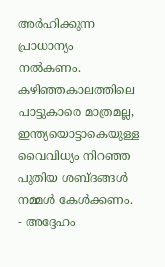അര്‍ഹിക്കുന്ന പ്രാധാന്യം നല്‍കണം. കഴിഞ്ഞകാലത്തിലെ പാട്ടുകാരെ മാത്രമല്ല, ഇന്ത്യയൊട്ടാകെയുള്ള വൈവിധ്യം നിറഞ്ഞ പുതിയ ശബ്ദങ്ങള്‍ നമ്മള്‍ കേള്‍ക്കണം. - അദ്ദേഹം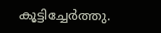കൂട്ടിച്ചേര്‍ത്തു.